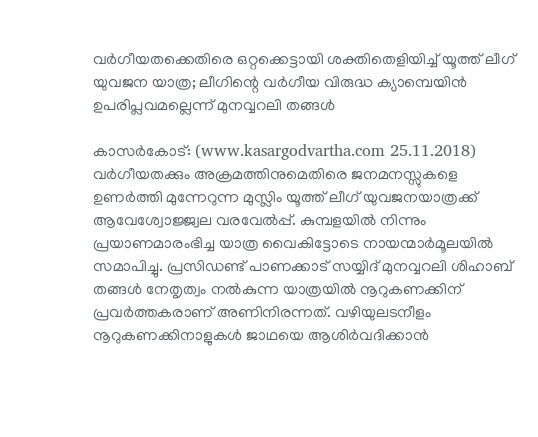വര്‍ഗീയതക്കെതിരെ ഒറ്റക്കെട്ടായി ശക്തിതെളിയിച്ച് യൂത്ത് ലീഗ് യുവജന യാത്ര; ലീഗിന്റെ വര്‍ഗീയ വിരുദ്ധ ക്യാമ്പെയിന്‍ ഉപരിപ്ലവമല്ലെന്ന് മുനവ്വറലി തങ്ങള്‍

കാസര്‍കോട്: (www.kasargodvartha.com 25.11.2018) വര്‍ഗീയതക്കും അക്രമത്തിനുമെതിരെ ജനമനസ്സുകളെ ഉണര്‍ത്തി മുന്നേറുന്ന മുസ്ലിം യൂത്ത് ലീഗ് യുവജനയാത്രക്ക് ആവേശ്വോജ്ജ്വല വരവേല്‍പ്പ്. കുമ്പളയില്‍ നിന്നും പ്രയാണമാരംഭിച്ച യാത്ര വൈകിട്ടോടെ നായന്മാര്‍മൂലയില്‍ സമാപിച്ചു. പ്രസിഡണ്ട് പാണക്കാട് സയ്യിദ് മുനവ്വറലി ശിഹാബ് തങ്ങള്‍ നേതൃത്വം നല്‍കുന്ന യാത്രയില്‍ നൂറുകണക്കിന് പ്രവര്‍ത്തകരാണ് അണിനിരന്നത്. വഴിയുലടനീളം നൂറുകണക്കിനാളുകള്‍ ജാഥയെ ആശിര്‍വദിക്കാന്‍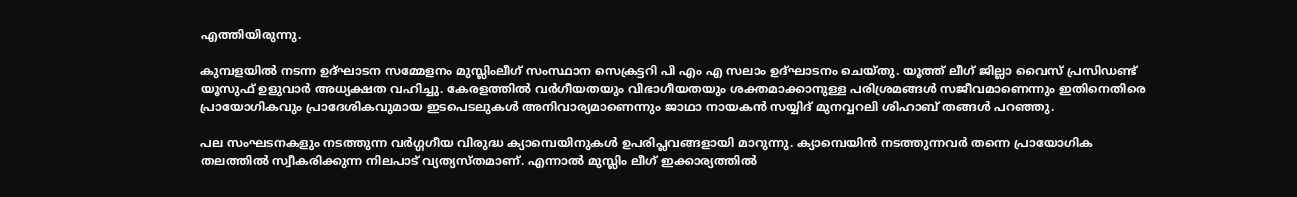എത്തിയിരുന്നു.

കുമ്പളയില്‍ നടന്ന ഉദ്ഘാടന സമ്മേളനം മുസ്ലിംലീഗ് സംസ്ഥാന സെക്രട്ടറി പി എം എ സലാം ഉദ്ഘാടനം ചെയ്തു. യൂത്ത് ലീഗ് ജില്ലാ വൈസ് പ്രസിഡണ്ട് യൂസുഫ് ഉളുവാര്‍ അധ്യക്ഷത വഹിച്ചു. കേരളത്തില്‍ വര്‍ഗീയതയും വിഭാഗീയതയും ശക്തമാക്കാനുള്ള പരിശ്രമങ്ങള്‍ സജീവമാണെന്നും ഇതിനെതിരെ പ്രായോഗികവും പ്രാദേശികവുമായ ഇടപെടലുകള്‍ അനിവാര്യമാണെന്നും ജാഥാ നായകന്‍ സയ്യിദ് മുനവ്വറലി ശിഹാബ് തങ്ങള്‍ പറഞ്ഞു.

പല സംഘടനകളും നടത്തുന്ന വര്‍ഗ്ഗഗീയ വിരുദ്ധ ക്യാമ്പെയിനുകള്‍ ഉപരിപ്ലവങ്ങളായി മാറുന്നു. ക്യാമ്പെയിന്‍ നടത്തുന്നവര്‍ തന്നെ പ്രായോഗിക തലത്തില്‍ സ്വീകരിക്കുന്ന നിലപാട് വ്യത്യസ്തമാണ്. എന്നാല്‍ മുസ്ലിം ലീഗ് ഇക്കാര്യത്തില്‍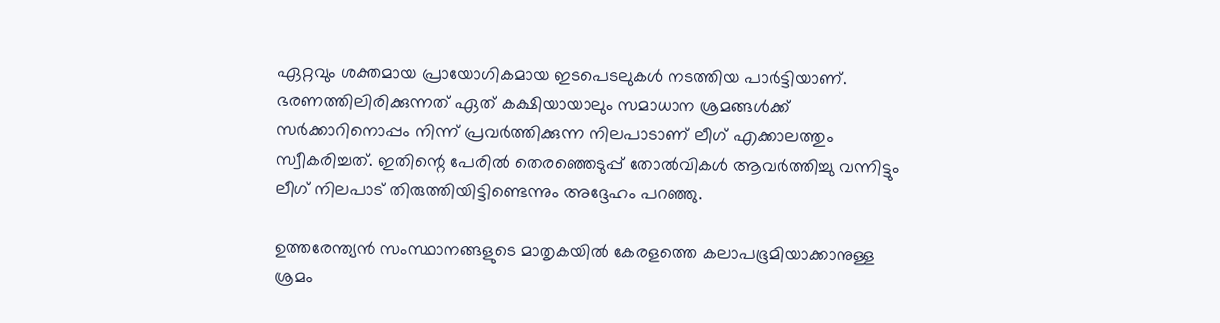ഏറ്റവും ശക്തമായ പ്രായോഗികമായ ഇടപെടലുകള്‍ നടത്തിയ പാര്‍ട്ടിയാണ്. ഭരണത്തിലിരിക്കുന്നത് ഏത് കക്ഷിയായാലും സമാധാന ശ്രമങ്ങള്‍ക്ക് സര്‍ക്കാറിനൊപ്പം നിന്ന് പ്രവര്‍ത്തിക്കുന്ന നിലപാടാണ് ലീഗ് എക്കാലത്തും സ്വീകരിച്ചത്. ഇതിന്റെ പേരില്‍ തെരഞ്ഞെടുപ്പ് തോല്‍വികള്‍ ആവര്‍ത്തിച്ചു വന്നിട്ടും ലീഗ് നിലപാട് തിരുത്തിയിട്ടിണ്ടെന്നും അദ്ദേഹം പറഞ്ഞു.

ഉത്തരേന്ത്യന്‍ സംസ്ഥാനങ്ങളുടെ മാതൃകയില്‍ കേരളത്തെ കലാപഭൂമിയാക്കാനുള്ള ശ്രമം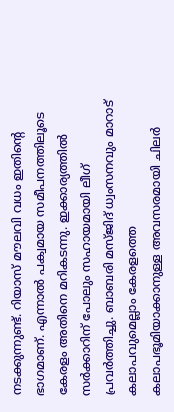നടക്കുന്നുണ്ട്. റിയാസ് മൗലവി വധം ഇതിന്റെ ഭാഗമാണ്. എന്നാല്‍ പക്വമായ സമീപനത്തിലൂടെ കേരളം അതിനെ മറികടന്നു. ഇക്കാര്യത്തില്‍ സര്‍ക്കാറിന് പോലും സഹായമായി ലീഗ് പ്രവര്‍ത്തിച്ചു. ബാബരി മസ്ജിദ് ധ്വംസനവും മാറാട് കലാപവുമെല്ലാം കേരളത്തെ കലാപഭൂമിയാക്കാനുള്ള അവസരമായി ചിലര്‍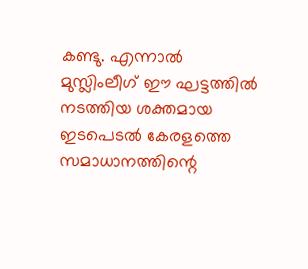കണ്ടു. എന്നാല്‍ മുസ്ലിംലീഗ് ഈ ഘട്ടത്തില്‍ നടത്തിയ ശക്തമായ ഇടപെടല്‍ കേരളത്തെ സമാധാനത്തിന്റെ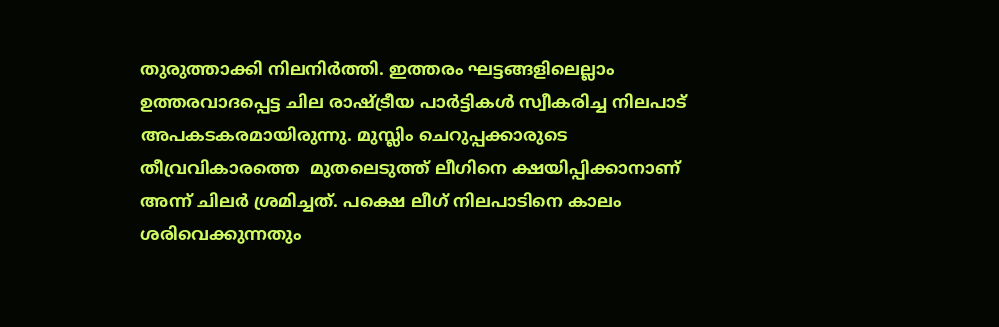തുരുത്താക്കി നിലനിര്‍ത്തി. ഇത്തരം ഘട്ടങ്ങളിലെല്ലാം ഉത്തരവാദപ്പെട്ട ചില രാഷ്ട്രീയ പാര്‍ട്ടികള്‍ സ്വീകരിച്ച നിലപാട് അപകടകരമായിരുന്നു. മുസ്ലിം ചെറുപ്പക്കാരുടെ തീവ്രവികാരത്തെ  മുതലെടുത്ത് ലീഗിനെ ക്ഷയിപ്പിക്കാനാണ് അന്ന് ചിലര്‍ ശ്രമിച്ചത്. പക്ഷെ ലീഗ് നിലപാടിനെ കാലം ശരിവെക്കുന്നതും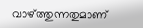വാഴ്ത്തുന്നതുമാണ്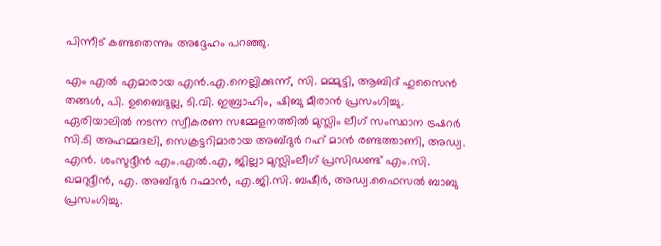പിന്നീട് കണ്ടതെന്നും അദ്ദേഹം പറഞ്ഞു.

എം എല്‍ എമാരായ എന്‍.എ.നെല്ലിക്കുന്ന്, സി. മമ്മുട്ടി, ആബിദ് ഹുസൈന്‍ തങ്ങള്‍, പി. ഉബൈദുല്ല, ടി.വി. ഇബ്രാഹിം, ഷിബു മീരാന്‍ പ്രസംഗിച്ചു. ഏരിയാലില്‍ നടന്ന സ്വീകരണ സമ്മേളനത്തില്‍ മുസ്ലിം ലീഗ് സംസ്ഥാന ട്രഷറര്‍ സി.ടി അഹമ്മദലി, സെക്രട്ടറിമാരായ അബ്ദുര്‍ റഹ് മാന്‍ രണ്ടത്താണി, അഡ്വ. എന്‍. ശംസുദ്ദീന്‍ എം.എല്‍.എ, ജില്ലാ മുസ്ലിംലീഗ് പ്രസിഡണ്ട് എം.സി. ഖമറുദ്ദീന്‍, എ. അബ്ദുര്‍ റഹ്മാന്‍, എ.ജി.സി. ബഷീര്‍, അഡ്വ.ഫൈസല്‍ ബാബു പ്രസംഗിച്ചു.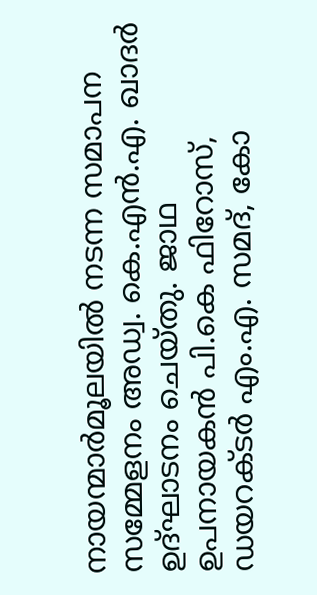നായന്മാര്‍മൂലയില്‍ നടന്ന സമാപന സമ്മേളനം അഡ്വ. കെ.എന്‍.എ. ഖാദര്‍ ഉദ്ഘാടനം ചെയ്തു. ജാഥ ഉപനായകന്‍ പി.കെ ഫിറോസ്, ഡയറക്ടര്‍ എം.എ. സമദ്, കോ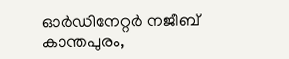ഓര്‍ഡിനേറ്റര്‍ നജീബ് കാന്തപുരം,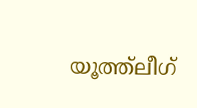യൂത്ത്ലീഗ്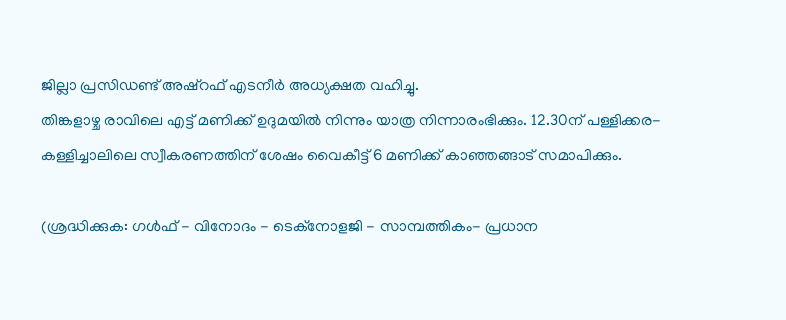ജില്ലാ പ്രസിഡണ്ട് അഷ്റഫ് എടനീര്‍ അധ്യക്ഷത വഹിച്ചു.
തിങ്കളാഴ്ച രാവിലെ എട്ട് മണിക്ക് ഉദുമയില്‍ നിന്നും യാത്ര നിന്നാരംഭിക്കും. 12.30ന് പള്ളിക്കര-കള്ളിച്ചാലിലെ സ്വീകരണത്തിന് ശേഷം വൈകീട്ട് 6 മണിക്ക് കാഞ്ഞങ്ങാട് സമാപിക്കും.

(ശ്രദ്ധിക്കുക: ഗൾഫ് - വിനോദം - ടെക്നോളജി - സാമ്പത്തികം- പ്രധാന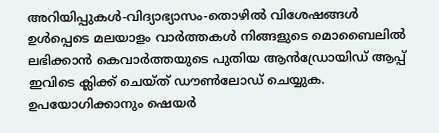അറിയിപ്പുകൾ-വിദ്യാഭ്യാസം-തൊഴിൽ വിശേഷങ്ങൾ ഉൾപ്പെടെ മലയാളം വാർത്തകൾ നിങ്ങളുടെ മൊബൈലിൽ ലഭിക്കാൻ കെവാർത്തയുടെ പുതിയ ആൻഡ്രോയിഡ് ആപ്പ് ഇവിടെ ക്ലിക്ക് ചെയ്ത് ഡൗൺലോഡ് ചെയ്യുക. ഉപയോഗിക്കാനും ഷെയർ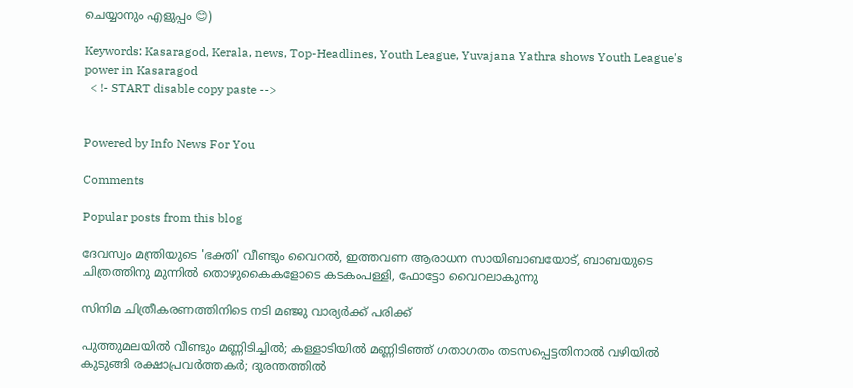ചെയ്യാനും എളുപ്പം 😊)

Keywords: Kasaragod, Kerala, news, Top-Headlines, Youth League, Yuvajana Yathra shows Youth League's power in Kasaragod
  < !- START disable copy paste -->


Powered by Info News For You

Comments

Popular posts from this blog

ദേവസ്വം മന്ത്രിയുടെ 'ഭക്തി' വീണ്ടും വൈറല്‍, ഇത്തവണ ആരാധന സായിബാബയോട്, ബാബയുടെ ചിത്രത്തിനു മുന്നില്‍ തൊഴുകൈകളോടെ കടകംപള്ളി, ഫോട്ടോ വൈറലാകുന്നു

സിനിമ ചിത്രീകരണത്തിനിടെ നടി മഞ്ജു വാര്യര്‍ക്ക് പരിക്ക്

പുത്തുമലയില്‍ വീണ്ടും മണ്ണിടിച്ചില്‍; കള്ളാടിയില്‍ മണ്ണിടിഞ്ഞ് ഗതാഗതം തടസപ്പെട്ടതിനാല്‍ വഴിയില്‍ കുടുങ്ങി രക്ഷാപ്രവര്‍ത്തകര്‍; ദുരന്തത്തില്‍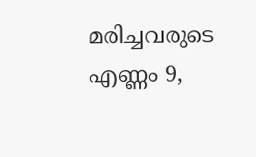മരിച്ചവരുടെ എണ്ണം 9,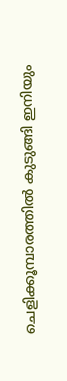ചെളിക്കൂമ്പാരത്തില്‍ കുടുങ്ങി ഇനിയും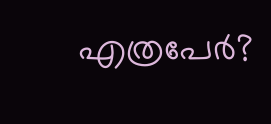എത്രപേര്‍?